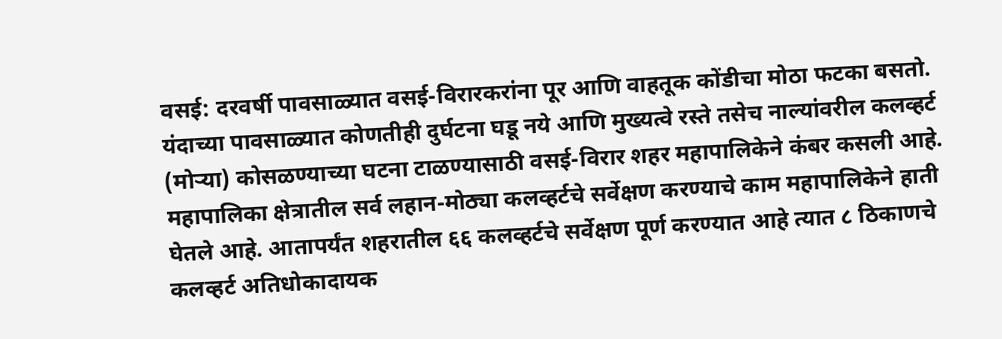वसई: दरवर्षी पावसाळ्यात वसई-विरारकरांना पूर आणि वाहतूक कोंडीचा मोठा फटका बसतो. यंदाच्या पावसाळ्यात कोणतीही दुर्घटना घडू नये आणि मुख्यत्वे रस्ते तसेच नाल्यांवरील कलव्हर्ट (मोऱ्या) कोसळण्याच्या घटना टाळण्यासाठी वसई-विरार शहर महापालिकेने कंबर कसली आहे. महापालिका क्षेत्रातील सर्व लहान-मोठ्या कलव्हर्टचे सर्वेक्षण करण्याचे काम महापालिकेने हाती घेतले आहे. आतापर्यंत शहरातील ६६ कलव्हर्टचे सर्वेक्षण पूर्ण करण्यात आहे त्यात ८ ठिकाणचे कलव्हर्ट अतिधोकादायक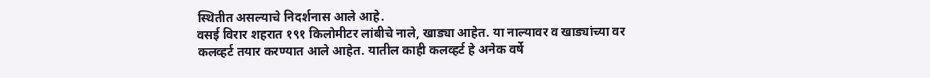स्थितीत असल्याचे निदर्शनास आले आहे.
वसई विरार शहरात १९१ किलोमीटर लांबीचे नाले, खाड्या आहेत. या नाल्यावर व खाड्यांच्या वर कलव्हर्ट तयार करण्यात आले आहेत. यातील काही कलव्हर्ट हे अनेक वर्षे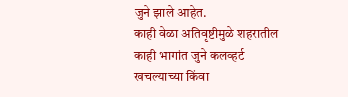जुने झाले आहेत.
काही वेळा अतिवृष्टीमुळे शहरातील काही भागांत जुने कलव्हर्ट खचल्याच्या किंवा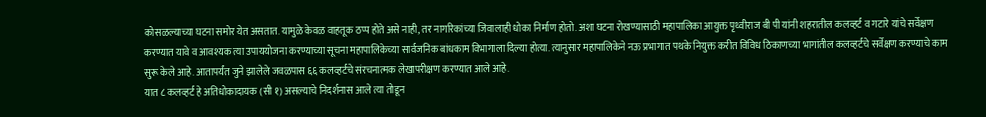कोसळल्याच्या घटना समोर येत असतात. यामुळे केवळ वाहतूक ठप्प होते असे नाही, तर नागरिकांच्या जिवालाही धोका निर्माण होतो. अशा घटना रोखण्यासाठी महापालिका आयुक्त पृथ्वीराज बी पी यांनी शहरातील कलव्हर्ट व गटारे यांचे सर्वेक्षण करण्यात यावे व आवश्यक त्या उपाययोजना करण्याच्या सूचना महापालिकेच्या सार्वजनिक बांधकाम विभागाला दिल्या होत्या. त्यानुसार महापालिकेने नऊ प्रभागात पथके नियुक्त करीत विविध ठिकाणच्या भागांतील कलव्हर्टचे सर्वेक्षण करण्याचे काम सुरू केले आहे. आतापर्यंत जुने झालेले जवळपास ६६ कलव्हर्टचे संरचनात्मक लेखापरीक्षण करण्यात आले आहे.
यात ८ कलव्हर्ट हे अतिधोकादायक (सी १) असल्याचे निदर्शनास आले त्या तोडून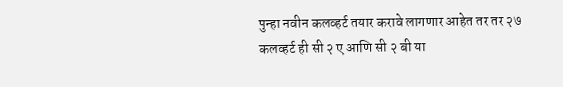पुन्हा नवीन कलव्हर्ट तयार करावे लागणार आहेत तर तर २७ कलव्हर्ट ही सी २ ए आणि सी २ बी या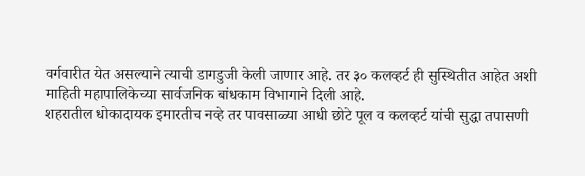वर्गवारीत येत असल्याने त्याची डागडुजी केली जाणार आहे. तर ३० कलव्हर्ट ही सुस्थितीत आहेत अशी माहिती महापालिकेच्या सार्वजनिक बांधकाम विभागाने दिली आहे.
शहरातील धोकादायक इमारतीच नव्हे तर पावसाळ्या आधी छोटे पूल व कलव्हर्ट यांची सुद्धा तपासणी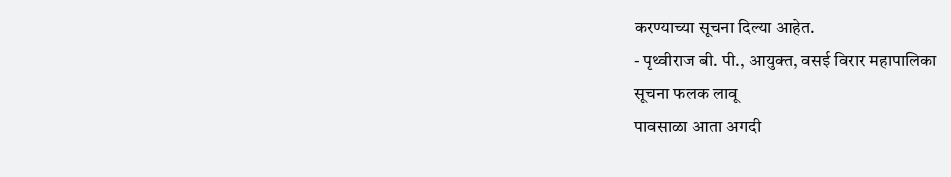करण्याच्या सूचना दिल्या आहेत.
- पृथ्वीराज बी. पी., आयुक्त, वसई विरार महापालिका
सूचना फलक लावू
पावसाळा आता अगदी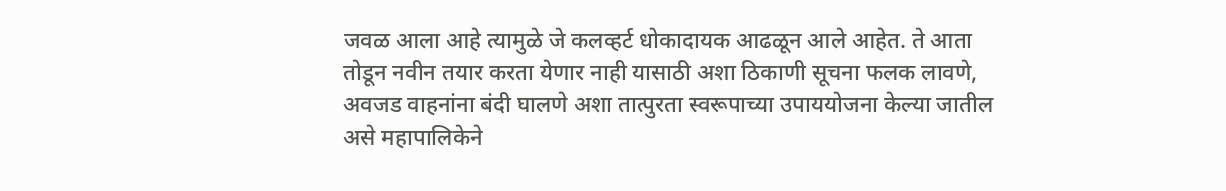जवळ आला आहे त्यामुळे जे कलव्हर्ट धोकादायक आढळून आले आहेत. ते आता तोडून नवीन तयार करता येणार नाही यासाठी अशा ठिकाणी सूचना फलक लावणे, अवजड वाहनांना बंदी घालणे अशा तात्पुरता स्वरूपाच्या उपाययोजना केल्या जातील असे महापालिकेने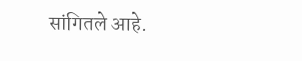सांगितले आहे.